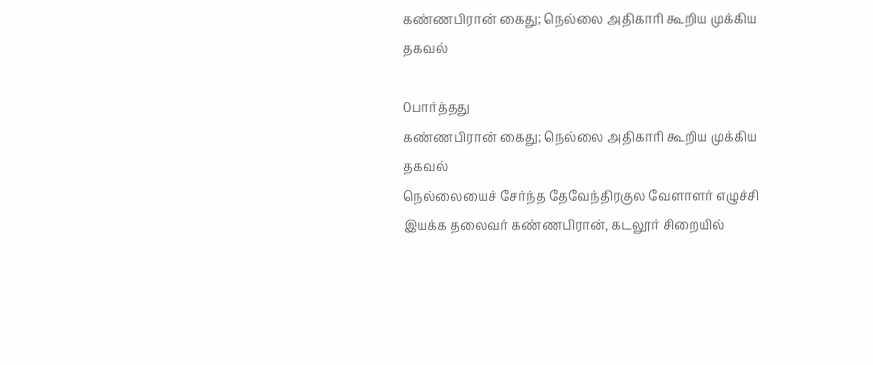கண்ணபிரான் கைது; நெல்லை அதிகாரி கூறிய முக்கிய தகவல்

0பார்த்தது
கண்ணபிரான் கைது; நெல்லை அதிகாரி கூறிய முக்கிய தகவல்
நெல்லையைச் சேர்ந்த தேவேந்திரகுல வேளாளர் எழுச்சி இயக்க தலைவர் கண்ணபிரான், கடலூர் சிறையில்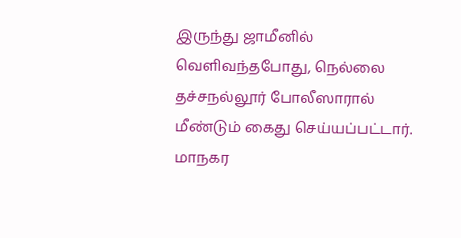இருந்து ஜாமீனில் வெளிவந்தபோது, நெல்லை தச்சநல்லூர் போலீஸாரால் மீண்டும் கைது செய்யப்பட்டார். மாநகர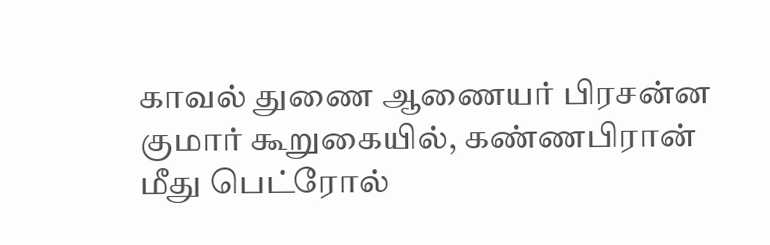காவல் துணை ஆணையர் பிரசன்ன குமார் கூறுகையில், கண்ணபிரான் மீது பெட்ரோல்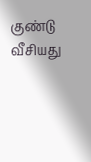குண்டு வீசியது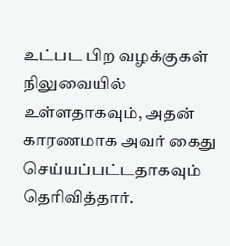உட்பட பிற வழக்குகள் நிலுவையில் உள்ளதாகவும், அதன் காரணமாக அவர் கைது செய்யப்பட்டதாகவும் தெரிவித்தார்.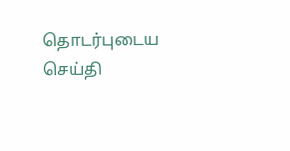தொடர்புடைய செய்தி